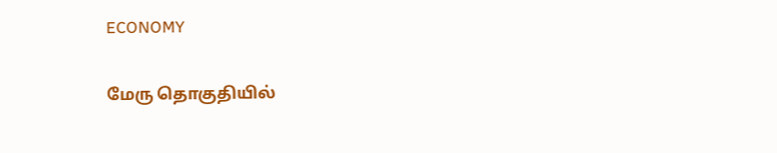ECONOMY

மேரு தொகுதியில்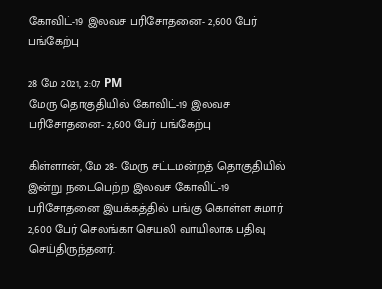கோவிட்-19 இலவச பரிசோதனை- 2,600 பேர் பங்கேற்பு

28 மே 2021, 2:07 PM
மேரு தொகுதியில் கோவிட்-19 இலவச பரிசோதனை- 2,600 பேர் பங்கேற்பு

கிள்ளான், மே 28- மேரு சட்டமன்றத் தொகுதியில் இன்று நடைபெற்ற இலவச கோவிட்-19 பரிசோதனை இயக்கத்தில் பங்கு கொள்ள சுமார் 2,600 பேர் செலங்கா செயலி வாயிலாக பதிவு செய்திருந்தனர்.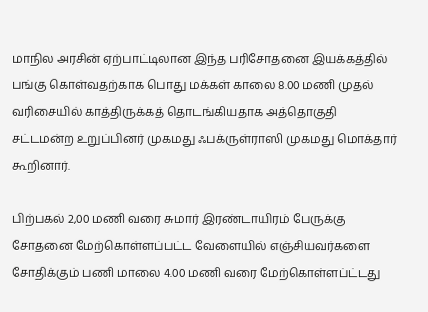மாநில அரசின் ஏற்பாட்டிலான இந்த பரிசோதனை இயக்கத்தில் பங்கு கொள்வதற்காக பொது மக்கள் காலை 8.00 மணி முதல் வரிசையில் காத்திருக்கத் தொடங்கியதாக அத்தொகுதி சட்டமன்ற உறுப்பினர் முகமது ஃபக்ருள்ராஸி முகமது மொக்தார் கூறினார்.

பிற்பகல் 2,00 மணி வரை சுமார் இரண்டாயிரம் பேருக்கு சோதனை மேற்கொள்ளப்பட்ட வேளையில் எஞ்சியவர்களை சோதிக்கும் பணி மாலை 4.00 மணி வரை மேற்கொள்ளப்ட்டது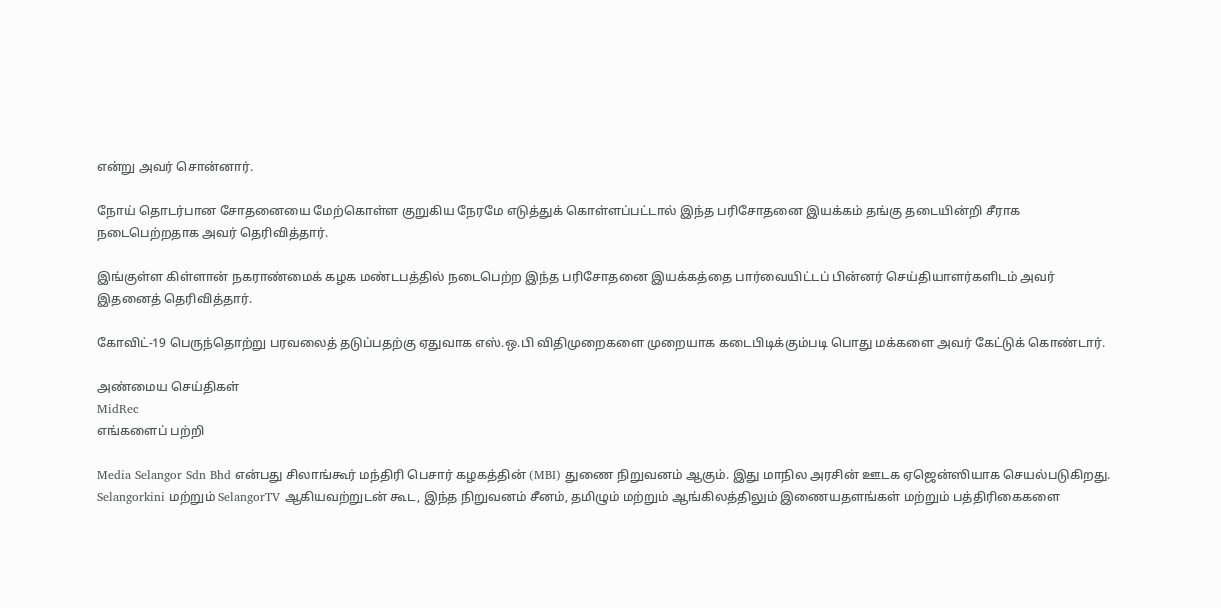என்று அவர் சொன்னார்.

நோய் தொடர்பான சோதனையை மேற்கொள்ள குறுகிய நேரமே எடுத்துக் கொள்ளப்பட்டால் இந்த பரிசோதனை இயக்கம் தங்கு தடையின்றி சீராக நடைபெற்றதாக அவர் தெரிவித்தார்.

இங்குள்ள கிள்ளான் நகராண்மைக் கழக மண்டபத்தில் நடைபெற்ற இந்த பரிசோதனை இயக்கத்தை பார்வையிட்டப் பின்னர் செய்தியாளர்களிடம் அவர் இதனைத் தெரிவித்தார்.

கோவிட்-19 பெருந்தொற்று பரவலைத் தடுப்பதற்கு ஏதுவாக எஸ்.ஒ.பி விதிமுறைகளை முறையாக கடைபிடிக்கும்படி பொது மக்களை அவர் கேட்டுக் கொண்டார்.

அண்மைய செய்திகள்
MidRec
எங்களைப் பற்றி

Media Selangor Sdn Bhd என்பது சிலாங்கூர் மந்திரி பெசார் கழகத்தின் (MBI) துணை நிறுவனம் ஆகும். இது மாநில அரசின் ஊடக ஏஜென்ஸியாக செயல்படுகிறது. Selangorkini மற்றும் SelangorTV ஆகியவற்றுடன் கூட, இந்த நிறுவனம் சீனம், தமிழும் மற்றும் ஆங்கிலத்திலும் இணையதளங்கள் மற்றும் பத்திரிகைகளை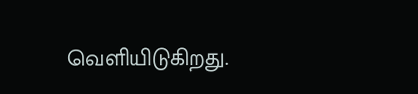வெளியிடுகிறது.